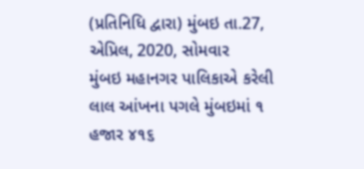(પ્રતિનિધિ દ્વારા) મુંબઇ તા.27, એપ્રિલ, 2020, સોમવાર
મુંબઇ મહાનગર પાલિકાએ કરેલી લાલ આંખના પગલે મુંબઇમાં ૧ હજાર ૪૧૬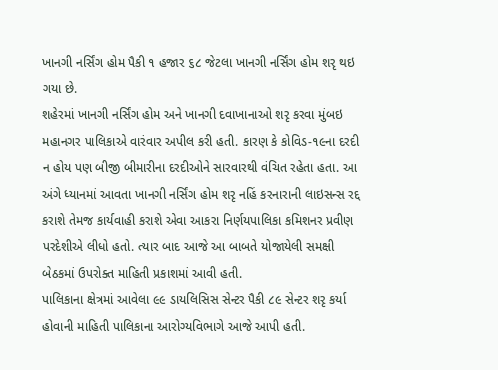ખાનગી નર્સિંગ હોમ પૈકી ૧ હજાર ૬૮ જેટલા ખાનગી નર્સિંગ હોમ શરૃ થઇ ગયા છે.
શહેરમાં ખાનગી નર્સિંગ હોમ અને ખાનગી દવાખાનાઓ શરૃ કરવા મુંબઇ મહાનગર પાલિકાએ વારંવાર અપીલ કરી હતી. કારણ કે કોવિડ-૧૯ના દરદી ન હોય પણ બીજી બીમારીના દરદીઓને સારવારથી વંચિત રહેતા હતા. આ અંગે ધ્યાનમાં આવતા ખાનગી નર્સિંગ હોમ શરૃ નહિં કરનારાની લાઇસન્સ રદ્દ કરાશે તેમજ કાર્યવાહી કરાશે એવા આકરા નિર્ણયપાલિકા કમિશનર પ્રવીણ પરદેશીએ લીધો હતો. ત્યાર બાદ આજે આ બાબતે યોજાયેલી સમક્ષી બેઠકમાં ઉપરોક્ત માહિતી પ્રકાશમાં આવી હતી.
પાલિકાના ક્ષેત્રમાં આવેલા ૯૯ ડાયલિસિસ સેન્ટર પૈકી ૮૯ સેન્ટર શરૃ કર્યા હોવાની માહિતી પાલિકાના આરોગ્યવિભાગે આજે આપી હતી.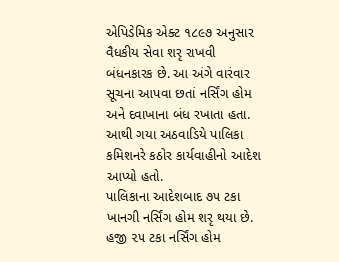એપિડેમિક એક્ટ ૧૮૯૭ અનુસાર વૈધકીય સેવા શરૃ રાખવી બંધનકારક છે. આ અંગે વારંવાર સૂચના આપવા છતાં નર્સિંગ હોમ અને દવાખાના બંધ રખાતા હતા. આથી ગયા અઠવાડિયે પાલિકા કમિશનરે કઠોર કાર્યવાહીનો આદેશ આપ્યો હતો.
પાલિકાના આદેશબાદ ૭૫ ટકા ખાનગી નર્સિંગ હોમ શરૃ થયા છે. હજી ૨૫ ટકા નર્સિંગ હોમ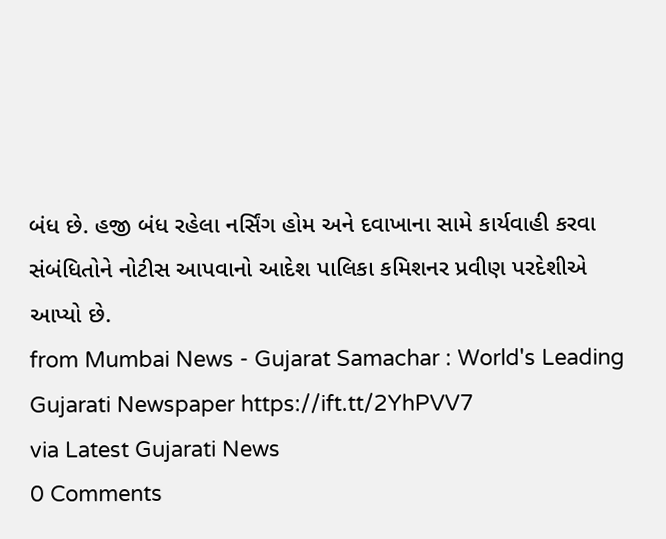બંધ છે. હજી બંધ રહેલા નર્સિંગ હોમ અને દવાખાના સામે કાર્યવાહી કરવા સંબંધિતોને નોટીસ આપવાનો આદેશ પાલિકા કમિશનર પ્રવીણ પરદેશીએ આપ્યો છે.
from Mumbai News - Gujarat Samachar : World's Leading Gujarati Newspaper https://ift.tt/2YhPVV7
via Latest Gujarati News
0 Comments